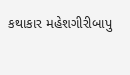કથાકાર મહેશગીરીબાપુ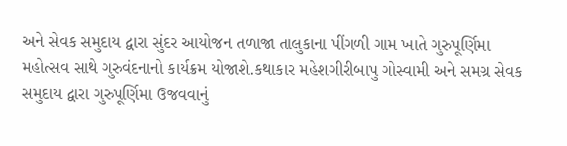અને સેવક સમુદાય દ્વારા સુંદર આયોજન તળાજા તાલુકાના પીંગળી ગામ ખાતે ગુરુપૂર્ણિમા મહોત્સવ સાથે ગુરુવંદનાનો કાર્યક્રમ યોજાશે.કથાકાર મહેશગીરીબાપુ ગોસ્વામી અને સમગ્ર સેવક સમુદાય દ્વારા ગુરુપૂર્ણિમા ઉજવવાનું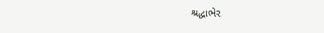શ્રદ્ધાભેર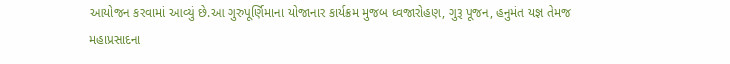આયોજન કરવામાં આવ્યું છે.આ ગુરુપૂર્ણિમાના યોજાનાર કાર્યક્રમ મુજબ ધ્વજારોહણ, ગુરૂ પૂજન, હનુમંત યજ્ઞ તેમજ મહાપ્રસાદના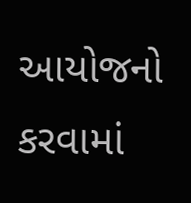આયોજનો કરવામાં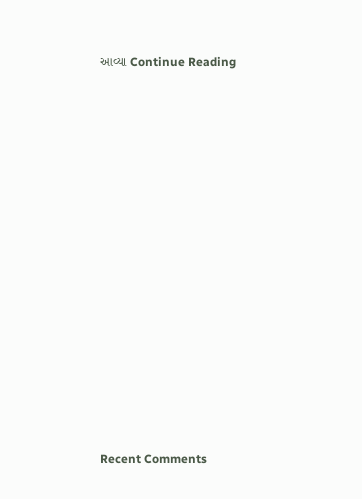આવ્યા Continue Reading
















Recent Comments